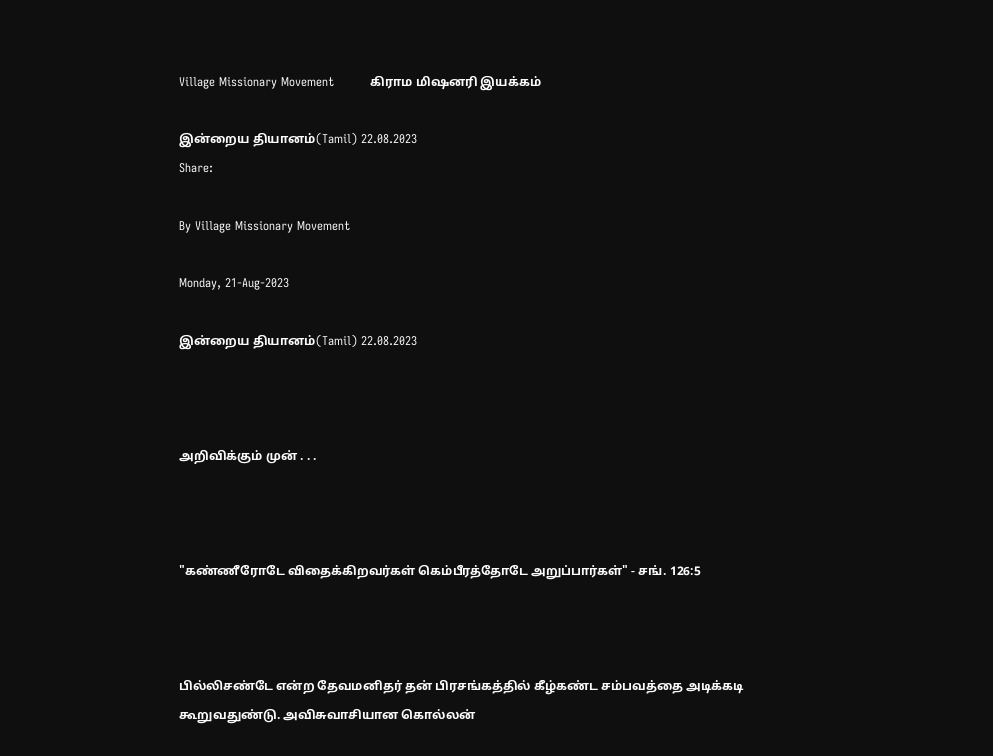Village Missionary Movement         கிராம மிஷனரி இயக்கம்

இன்றைய தியானம்(Tamil) 22.08.2023
Share:

By Village Missionary Movement

Monday, 21-Aug-2023

இன்றைய தியானம்(Tamil) 22.08.2023



அறிவிக்கும் முன் . . .



"கண்ணீரோடே விதைக்கிறவர்கள் கெம்பீரத்தோடே அறுப்பார்கள்" - சங். 126:5



பில்லிசண்டே என்ற தேவமனிதர் தன் பிரசங்கத்தில் கீழ்கண்ட சம்பவத்தை அடிக்கடி கூறுவதுண்டு. அவிசுவாசியான கொல்லன்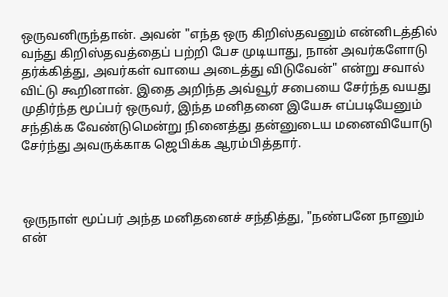ஒருவனிருந்தான். அவன் "எந்த ஒரு கிறிஸ்தவனும் என்னிடத்தில் வந்து கிறிஸ்தவத்தைப் பற்றி பேச முடியாது, நான் அவர்களோடு தர்க்கித்து, அவர்கள் வாயை அடைத்து விடுவேன்" என்று சவால் விட்டு கூறினான். இதை அறிந்த அவ்வூர் சபையை சேர்ந்த வயது முதிர்ந்த மூப்பர் ஒருவர், இந்த மனிதனை இயேசு எப்படியேனும் சந்திக்க வேண்டுமென்று நினைத்து தன்னுடைய மனைவியோடு சேர்ந்து அவருக்காக ஜெபிக்க ஆரம்பித்தார்.



ஒருநாள் மூப்பர் அந்த மனிதனைச் சந்தித்து, "நண்பனே நானும் என்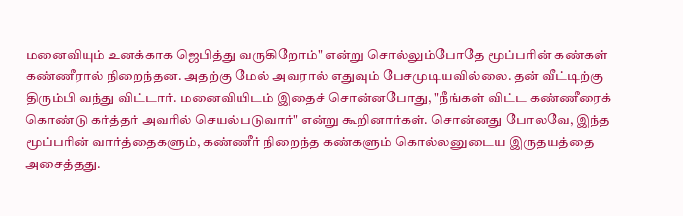மனைவியும் உனக்காக ஜெபித்து வருகிறோம்" என்று சொல்லும்போதே மூப்பரின் கண்கள் கண்ணீரால் நிறைந்தன. அதற்கு மேல் அவரால் எதுவும் பேசமுடியவில்லை. தன் வீட்டிற்கு திரும்பி வந்து விட்டார். மனைவியிடம் இதைச் சொன்னபோது, "நீங்கள் விட்ட கண்ணீரைக் கொண்டு கர்த்தர் அவரில் செயல்படுவார்" என்று கூறினார்கள். சொன்னது போலவே, இந்த மூப்பரின் வார்த்தைகளும், கண்ணீர் நிறைந்த கண்களும் கொல்லனுடைய இருதயத்தை அசைத்தது.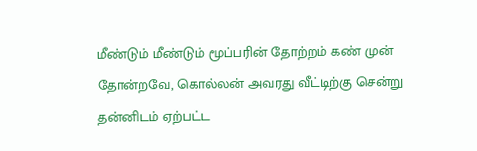மீண்டும் மீண்டும் மூப்பரின் தோற்றம் கண் முன் தோன்றவே, கொல்லன் அவரது வீட்டிற்கு சென்று தன்னிடம் ஏற்பட்ட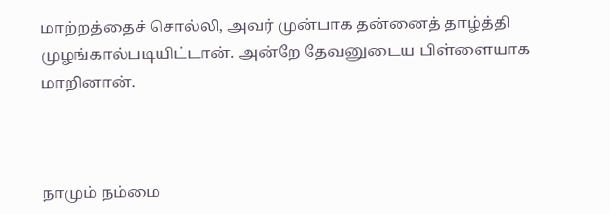மாற்றத்தைச் சொல்லி, அவர் முன்பாக தன்னைத் தாழ்த்தி முழங்கால்படியிட்டான். அன்றே தேவனுடைய பிள்ளையாக மாறினான்.



நாமும் நம்மை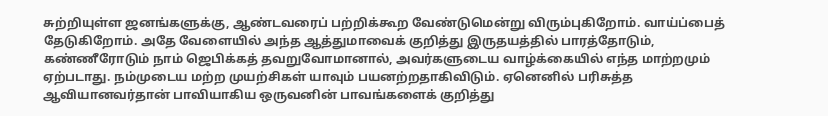சுற்றியுள்ள ஜனங்களுக்கு, ஆண்டவரைப் பற்றிக்கூற வேண்டுமென்று விரும்புகிறோம். வாய்ப்பைத் தேடுகிறோம். அதே வேளையில் அந்த ஆத்துமாவைக் குறித்து இருதயத்தில் பாரத்தோடும், கண்ணீரோடும் நாம் ஜெபிக்கத் தவறுவோமானால், அவர்களுடைய வாழ்க்கையில் எந்த மாற்றமும் ஏற்படாது. நம்முடைய மற்ற முயற்சிகள் யாவும் பயனற்றதாகிவிடும். ஏனெனில் பரிசுத்த ஆவியானவர்தான் பாவியாகிய ஒருவனின் பாவங்களைக் குறித்து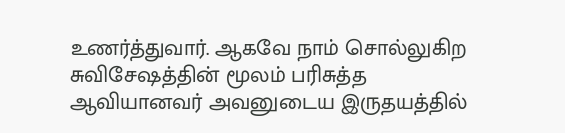உணர்த்துவார். ஆகவே நாம் சொல்லுகிற சுவிசேஷத்தின் மூலம் பரிசுத்த ஆவியானவர் அவனுடைய இருதயத்தில்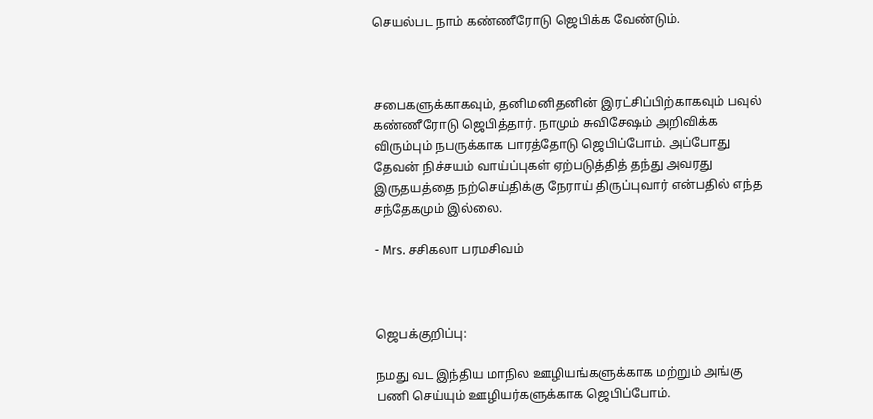செயல்பட நாம் கண்ணீரோடு ஜெபிக்க வேண்டும்.



சபைகளுக்காகவும், தனிமனிதனின் இரட்சிப்பிற்காகவும் பவுல் கண்ணீரோடு ஜெபித்தார். நாமும் சுவிசேஷம் அறிவிக்க விரும்பும் நபருக்காக பாரத்தோடு ஜெபிப்போம். அப்போது தேவன் நிச்சயம் வாய்ப்புகள் ஏற்படுத்தித் தந்து அவரது இருதயத்தை நற்செய்திக்கு நேராய் திருப்புவார் என்பதில் எந்த சந்தேகமும் இல்லை.

- Mrs. சசிகலா பரமசிவம்



ஜெபக்குறிப்பு:

நமது வட இந்திய மாநில ஊழியங்களுக்காக மற்றும் அங்கு பணி செய்யும் ஊழியர்களுக்காக ஜெபிப்போம்.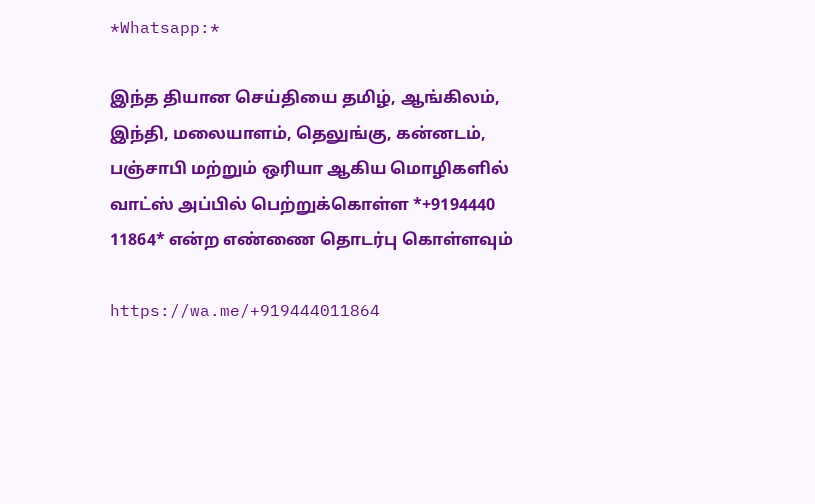*Whatsapp:*

இந்த தியான செய்தியை தமிழ், ஆங்கிலம், இந்தி, மலையாளம், தெலுங்கு, கன்னடம், பஞ்சாபி மற்றும் ஒரியா ஆகிய மொழிகளில் வாட்ஸ் அப்பில் பெற்றுக்கொள்ள *+9194440 11864* என்ற எண்ணை தொடர்பு கொள்ளவும்

https://wa.me/+919444011864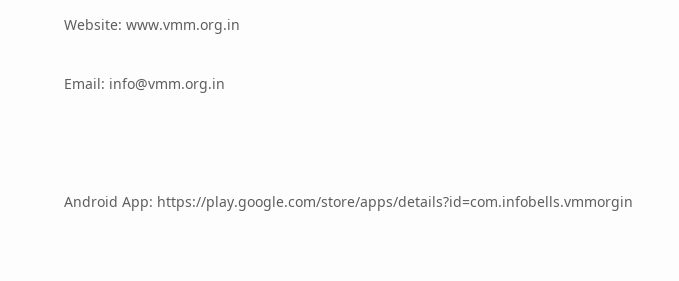Website: www.vmm.org.in

Email: info@vmm.org.in



Android App: https://play.google.com/store/apps/details?id=com.infobells.vmmorgin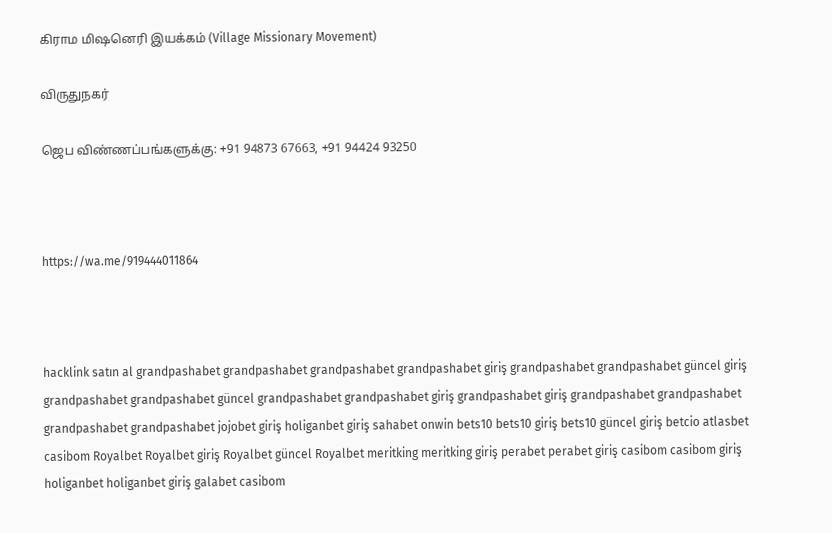கிராம மிஷனெரி இயக்கம் (Village Missionary Movement)

விருதுநகர்

ஜெப விண்ணப்பங்களுக்கு: +91 94873 67663, +91 94424 93250



https://wa.me/919444011864



hacklink satın al grandpashabet grandpashabet grandpashabet grandpashabet giriş grandpashabet grandpashabet güncel giriş grandpashabet grandpashabet güncel grandpashabet grandpashabet giriş grandpashabet giriş grandpashabet grandpashabet grandpashabet grandpashabet jojobet giriş holiganbet giriş sahabet onwin bets10 bets10 giriş bets10 güncel giriş betcio atlasbet casibom Royalbet Royalbet giriş Royalbet güncel Royalbet meritking meritking giriş perabet perabet giriş casibom casibom giriş holiganbet holiganbet giriş galabet casibom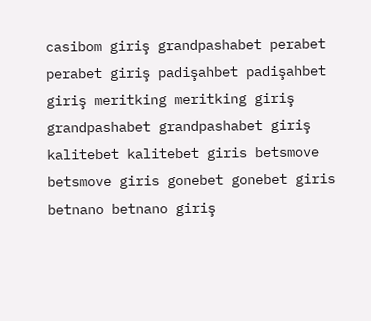casibom giriş grandpashabet perabet perabet giriş padişahbet padişahbet giriş meritking meritking giriş grandpashabet grandpashabet giriş kalitebet kalitebet giris betsmove betsmove giris gonebet gonebet giris betnano betnano giriş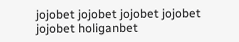jojobet jojobet jojobet jojobet jojobet holiganbet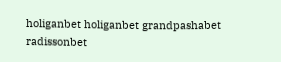holiganbet holiganbet grandpashabet radissonbet